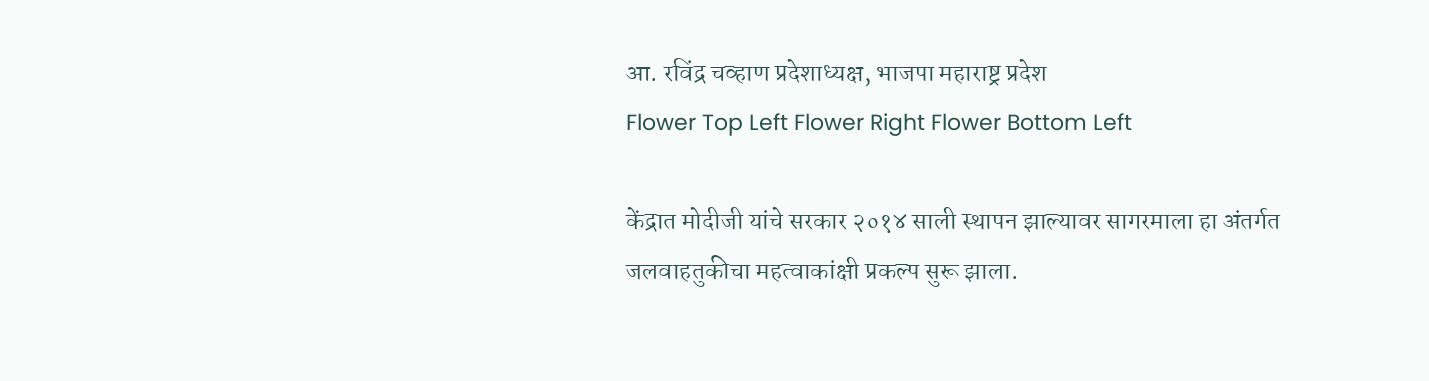आ. रविंद्र चव्हाण प्रदेशाध्यक्ष, भाजपा महाराष्ट्र प्रदेश
Flower Top Left Flower Right Flower Bottom Left

केंद्रात मोदीजी यांचे सरकार २०१४ साली स्थापन झाल्यावर सागरमाला हा अंतर्गत जलवाहतुकीचा महत्वाकांक्षी प्रकल्प सुरू झाला.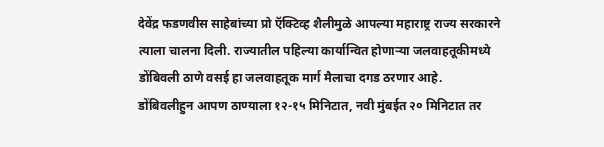देवेंद्र फडणवीस साहेबांच्या प्रो ऍक्टिव्ह शैलीमुळे आपल्या महाराष्ट्र राज्य सरकारने त्याला चालना दिली. राज्यातील पहिल्या कार्यान्वित होणाऱ्या जलवाहतूकीमध्ये डोंबिवली ठाणे वसई हा जलवाहतूक मार्ग मैलाचा दगड ठरणार आहे.
डोंबिवलीहुन आपण ठाण्याला १२-१५ मिनिटात, नवी मुंबईत २० मिनिटात तर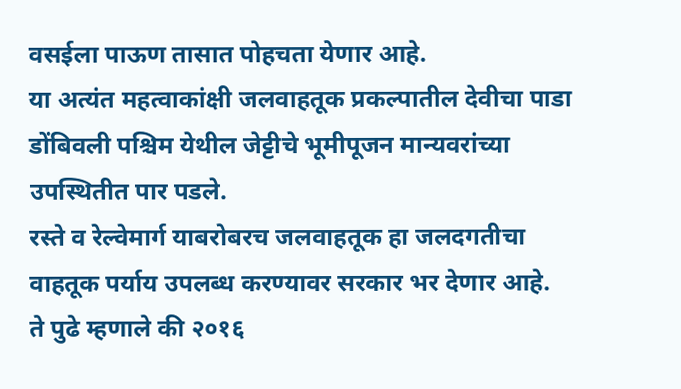वसईला पाऊण तासात पोहचता येणार आहे.
या अत्यंत महत्वाकांक्षी जलवाहतूक प्रकल्पातील देवीचा पाडा डोंबिवली पश्चिम येथील जेट्टीचे भूमीपूजन मान्यवरांच्या उपस्थितीत पार पडले.
रस्ते व रेल्वेमार्ग याबरोबरच जलवाहतूक हा जलदगतीचा वाहतूक पर्याय उपलब्ध करण्यावर सरकार भर देणार आहे.
ते पुढे म्हणाले की २०१६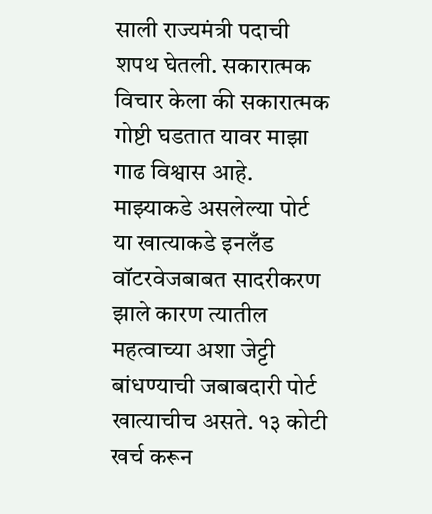साली राज्यमंत्री पदाची शपथ घेतली. सकारात्मक विचार केला की सकारात्मक गोष्टी घडतात यावर माझा गाढ विश्वास आहे. माझ्याकडे असलेल्या पोर्ट या खात्याकडे इनलँड वॉटरवेजबाबत सादरीकरण झाले कारण त्यातील महत्वाच्या अशा जेट्टी बांधण्याची जबाबदारी पोर्ट खात्याचीच असते. १३ कोटी खर्च करून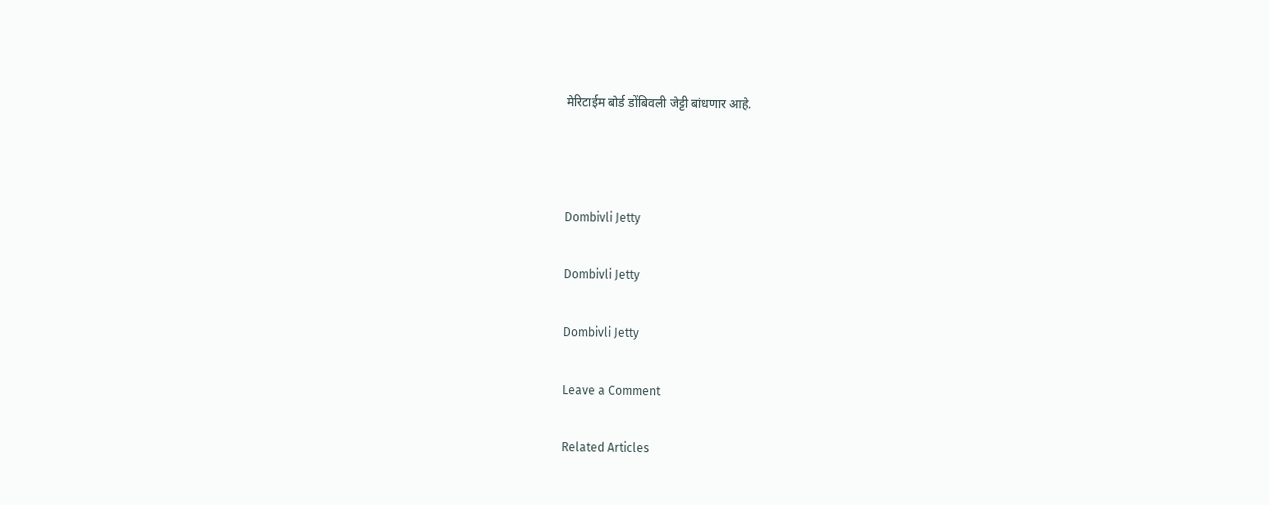मेरिटाईम बोर्ड डोंबिवली जेट्टी बांधणार आहे.



Dombivli Jetty

Dombivli Jetty

Dombivli Jetty

Leave a Comment

Related Articles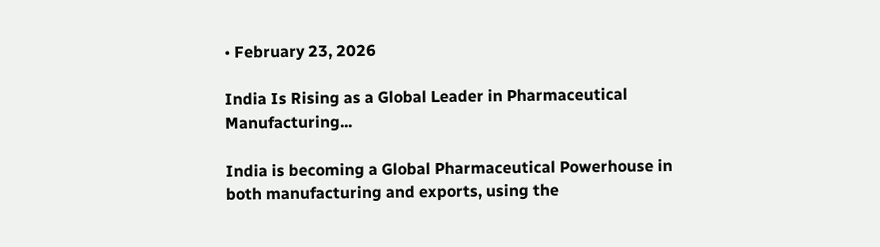• February 23, 2026

India Is Rising as a Global Leader in Pharmaceutical Manufacturing...

India is becoming a Global Pharmaceutical Powerhouse in both manufacturing and exports, using the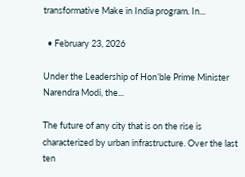transformative Make in India program. In...

  • February 23, 2026

Under the Leadership of Hon’ble Prime Minister Narendra Modi, the...

The future of any city that is on the rise is characterized by urban infrastructure. Over the last ten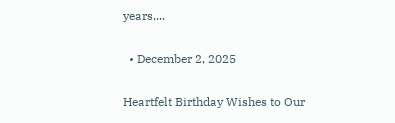years,...

  • December 2, 2025

Heartfelt Birthday Wishes to Our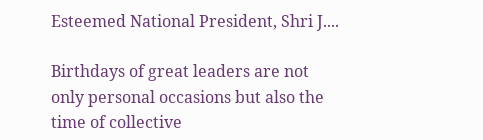Esteemed National President, Shri J....

Birthdays of great leaders are not only personal occasions but also the time of collective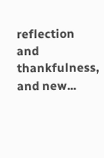reflection and thankfulness, and new...